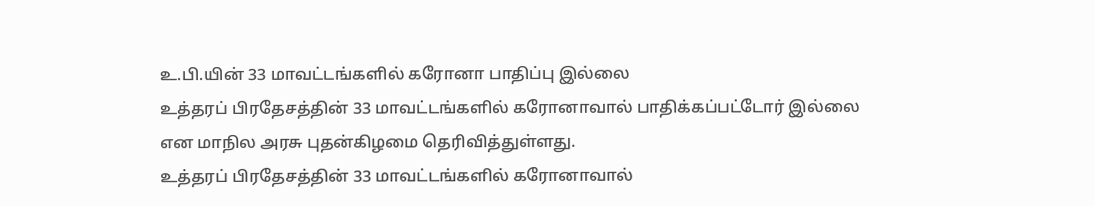உ.பி.யின் 33 மாவட்டங்களில் கரோனா பாதிப்பு இல்லை
உத்தரப் பிரதேசத்தின் 33 மாவட்டங்களில் கரோனாவால் பாதிக்கப்பட்டோர் இல்லை என மாநில அரசு புதன்கிழமை தெரிவித்துள்ளது.
உத்தரப் பிரதேசத்தின் 33 மாவட்டங்களில் கரோனாவால்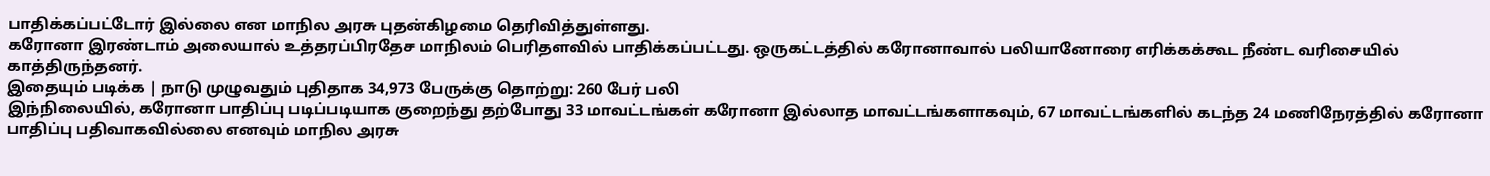பாதிக்கப்பட்டோர் இல்லை என மாநில அரசு புதன்கிழமை தெரிவித்துள்ளது.
கரோனா இரண்டாம் அலையால் உத்தரப்பிரதேச மாநிலம் பெரிதளவில் பாதிக்கப்பட்டது. ஒருகட்டத்தில் கரோனாவால் பலியானோரை எரிக்கக்கூட நீண்ட வரிசையில் காத்திருந்தனர்.
இதையும் படிக்க | நாடு முழுவதும் புதிதாக 34,973 பேருக்கு தொற்று: 260 பேர் பலி
இந்நிலையில், கரோனா பாதிப்பு படிப்படியாக குறைந்து தற்போது 33 மாவட்டங்கள் கரோனா இல்லாத மாவட்டங்களாகவும், 67 மாவட்டங்களில் கடந்த 24 மணிநேரத்தில் கரோனா பாதிப்பு பதிவாகவில்லை எனவும் மாநில அரசு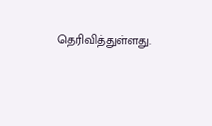தெரிவித்துள்ளது.